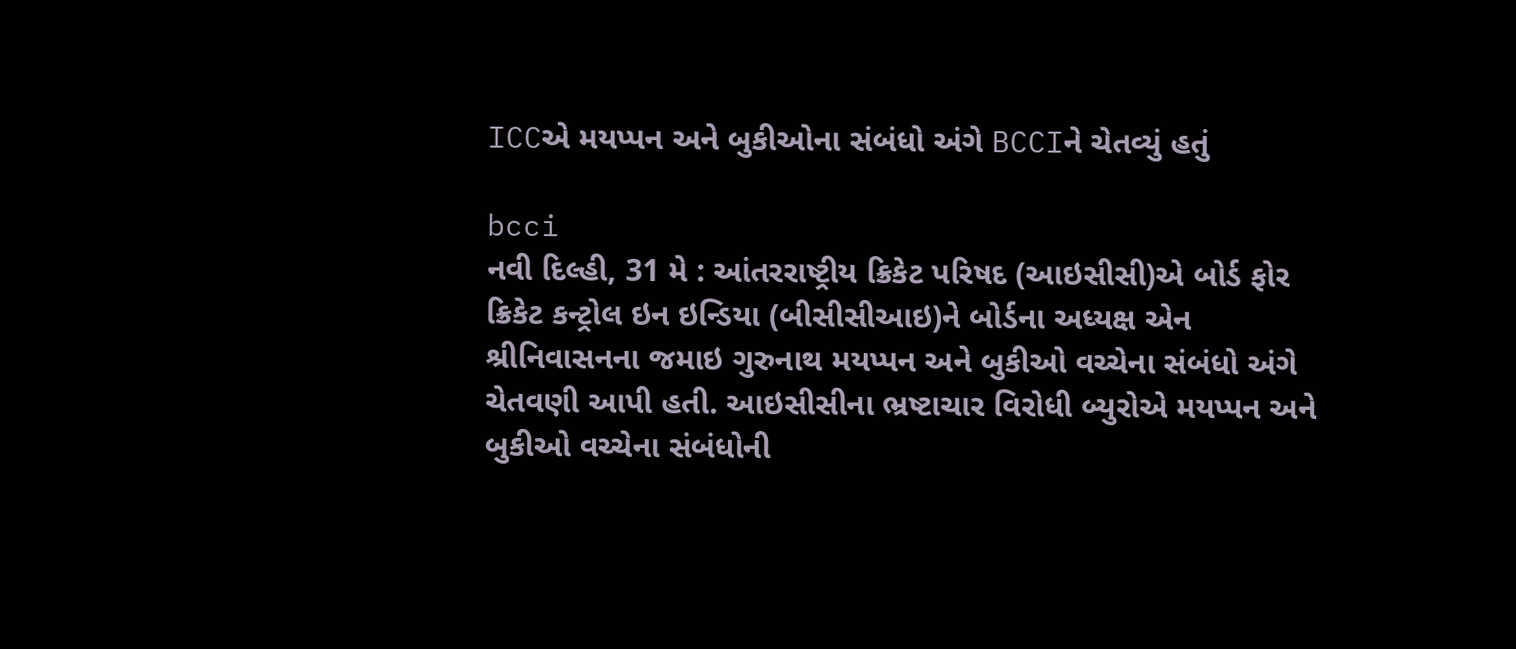ICCએ મયપ્પન અને બુકીઓના સંબંધો અંગે BCCIને ચેતવ્યું હતું

bcci
નવી દિલ્હી, 31 મે : આંતરરાષ્ટ્રીય ક્રિકેટ પરિષદ (આઇસીસી)એ બોર્ડ ફોર ક્રિકેટ કન્ટ્રોલ ઇન ઇન્ડિયા (બીસીસીઆઇ)ને બોર્ડના અધ્યક્ષ એન શ્રીનિવાસનના જમાઇ ગુરુનાથ મયપ્પન અને બુકીઓ વચ્ચેના સંબંધો અંગે ચેતવણી આપી હતી. આઇસીસીના ભ્રષ્ટાચાર વિરોધી બ્યુરોએ મયપ્પન અને બુકીઓ વચ્ચેના સંબંધોની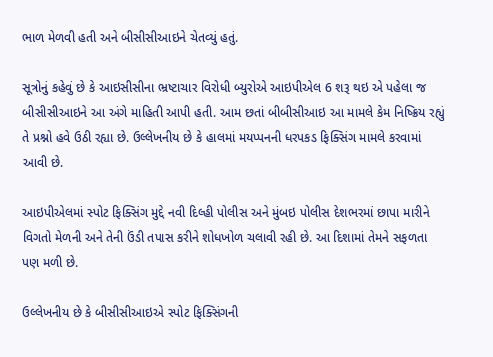ભાળ મેળવી હતી અને બીસીસીઆઇને ચેતવ્યું હતું.

સૂત્રોનું કહેવું છે કે આઇસીસીના ભ્રષ્ટાચાર વિરોધી બ્યુરોએ આઇપીએલ 6 શરૂ થઇ એ પહેલા જ બીસીસીઆઇને આ અંગે માહિતી આપી હતી. આમ છતાં બીબીસીઆઇ આ મામલે કેમ નિષ્ક્રિય રહ્યું તે પ્રશ્નો હવે ઉઠી રહ્યા છે. ઉલ્લેખનીય છે કે હાલમાં મયપ્પનની ધરપકડ ફિક્સિંગ મામલે કરવામાં આવી છે.

આઇપીએલમાં સ્પોટ ફિક્સિંગ મુદ્દે નવી દિલ્હી પોલીસ અને મુંબઇ પોલીસ દેશભરમાં છાપા મારીને વિગતો મેળની અને તેની ઉંડી તપાસ કરીને શોધખોળ ચલાવી રહી છે. આ દિશામાં તેમને સફળતા પણ મળી છે.

ઉલ્લેખનીય છે કે બીસીસીઆઇએ સ્પોટ ફિક્સિંગની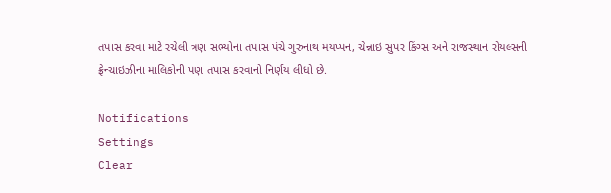તપાસ કરવા માટે રચેલી ત્રણ સભ્યોના તપાસ પંચે ગુરુનાથ મયપ્પન, ચેન્નાઇ સુપર કિંગ્સ અને રાજસ્થાન રોયલ્સની ફ્રેન્ચાઇઝીના માલિકોની પણ તપાસ કરવાનો નિર્ણય લીધો છે.

Notifications
Settings
Clear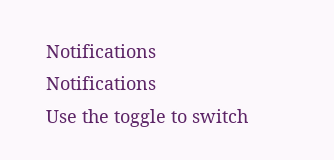Notifications
Notifications
Use the toggle to switch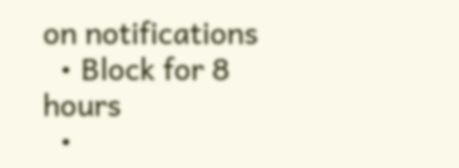on notifications
  • Block for 8 hours
  •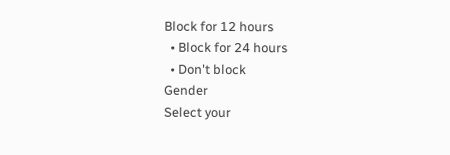Block for 12 hours
  • Block for 24 hours
  • Don't block
Gender
Select your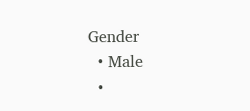Gender
  • Male
  •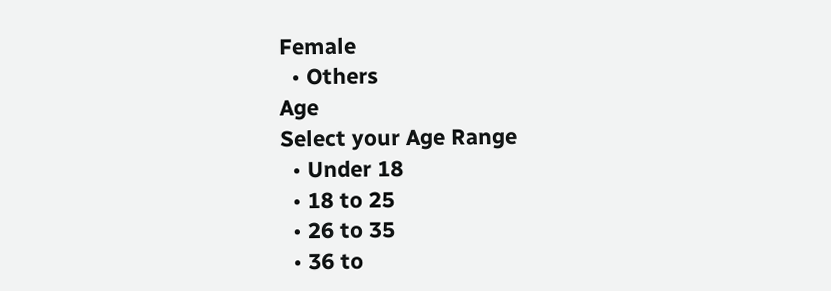Female
  • Others
Age
Select your Age Range
  • Under 18
  • 18 to 25
  • 26 to 35
  • 36 to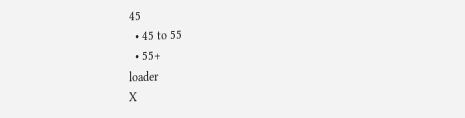45
  • 45 to 55
  • 55+
loader
X